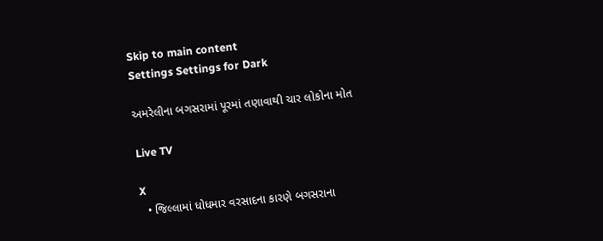Skip to main content
Settings Settings for Dark

અમરેલીના બગસરામાં પૂરમાં તણાવાથી ચાર લોકોના મોત

Live TV

X
  • જિલ્લામાં ધોધમાર વરસાદના કારણે બગસરાના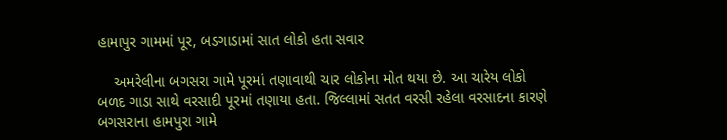હામાપુર ગામમાં પૂર, બડગાડામાં સાત લોકો હતા સવાર

    અમરેલીના બગસરા ગામે પૂરમાં તણાવાથી ચાર લોકોના મોત થયા છે. આ ચારેય લોકો બળદ ગાડા સાથે વરસાદી પૂરમાં તણાયા હતા. જિલ્લામાં સતત વરસી રહેલા વરસાદના કારણે બગસરાના હામપુરા ગામે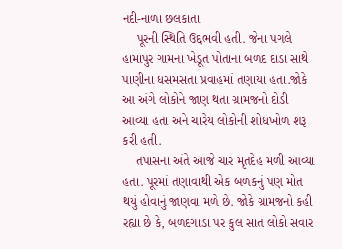નદી-નાળા છલકાતા
    પૂરની સ્થિતિ ઉદ્દભવી હતી. જેના પગલે હામાપુર ગામના ખેડૂત પોતાના બળદ દાડા સાથે પાણીના ધસમસતા પ્રવાહમાં તણાયા હતા.જોકે આ અંગે લોકોને જાણ થતા ગ્રામજનો દોડી આવ્યા હતા અને ચારેય લોકોની શોધખોળ શરૂ કરી હતી.
    તપાસના અંતે આજે ચાર મૃતદેહ મળી આવ્યા હતા. પૂરમાં તણાવાથી એક બળકનું પણ મોત થયું હોવાનું જાણવા મળે છે. જોકે ગ્રામજનો કહી રહ્યા છે કે, બળદગાડા પર કુલ સાત લોકો સવાર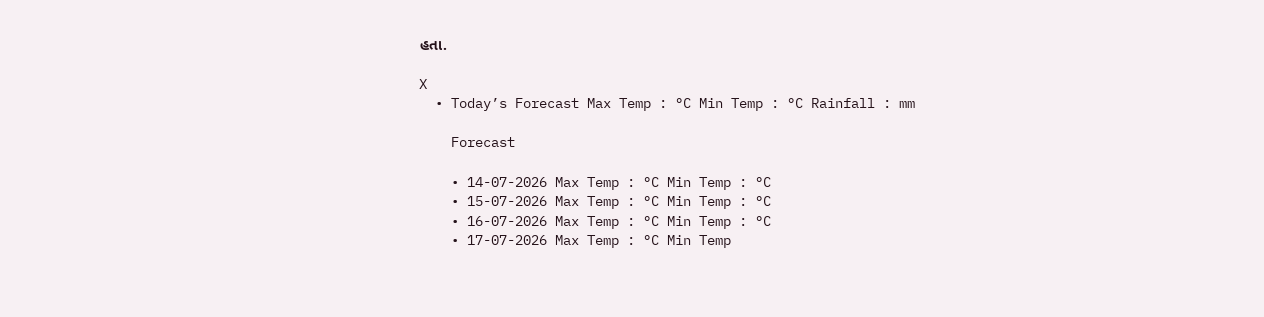હતા.

X
  • Today’s Forecast Max Temp : °C Min Temp : °C Rainfall : mm

    Forecast

    • 14-07-2026 Max Temp : °C Min Temp : °C
    • 15-07-2026 Max Temp : °C Min Temp : °C
    • 16-07-2026 Max Temp : °C Min Temp : °C
    • 17-07-2026 Max Temp : °C Min Temp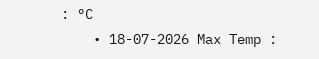: °C
    • 18-07-2026 Max Temp :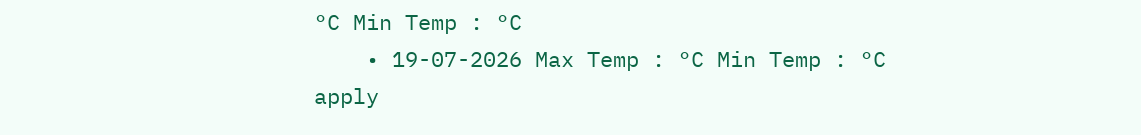°C Min Temp : °C
    • 19-07-2026 Max Temp : °C Min Temp : °C
apply